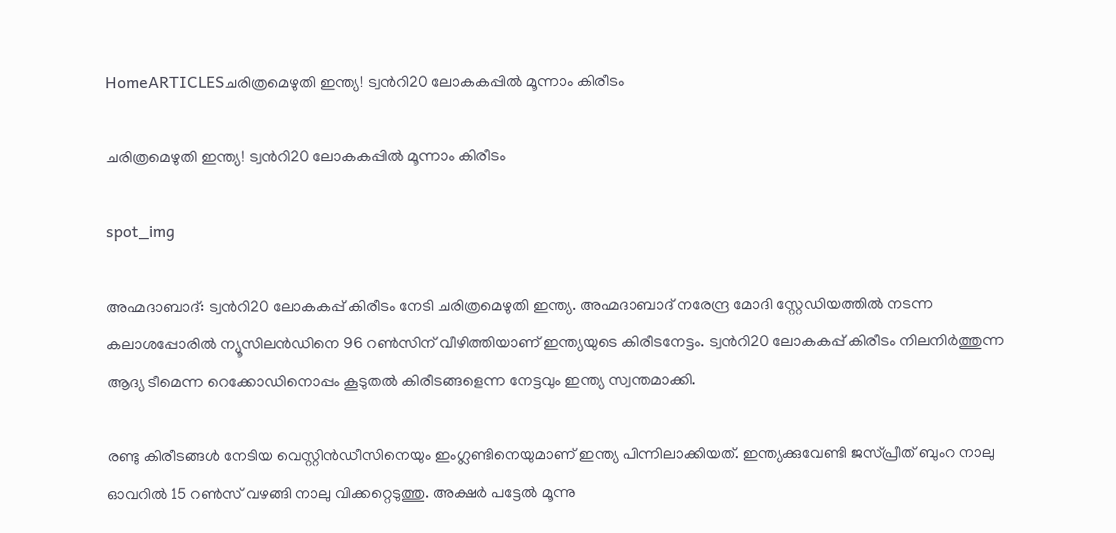HomeARTICLESചരിത്രമെഴുതി ഇന്ത്യ! ട്വന്‍റി20 ലോകകപ്പിൽ മൂന്നാം കിരീടം

ചരിത്രമെഴുതി ഇന്ത്യ! ട്വന്‍റി20 ലോകകപ്പിൽ മൂന്നാം കിരീടം

spot_img

അഹ്മദാബാദ്: ട്വന്‍റി20 ലോകകപ്പ് കിരീടം നേടി ചരിത്രമെഴുതി ഇന്ത്യ. അഹ്മദാബാദ് നരേന്ദ്ര മോദി സ്റ്റേഡിയത്തിൽ നടന്ന കലാശപ്പോരിൽ ന്യൂസിലൻഡിനെ 96 റൺസിന് വീഴിത്തിയാണ് ഇന്ത്യയുടെ കിരീടനേട്ടം. ട്വന്‍റി20 ലോകകപ്പ് കിരീടം നിലനിർത്തുന്ന ആദ്യ ടീമെന്ന റെക്കോഡിനൊപ്പം കൂടുതൽ കിരീടങ്ങളെന്ന നേട്ടവും ഇന്ത്യ സ്വന്തമാക്കി.

രണ്ടു കിരീടങ്ങൾ നേടിയ വെസ്റ്റിൻഡീസിനെയും ഇംഗ്ലണ്ടിനെയുമാണ് ഇന്ത്യ പിന്നിലാക്കിയത്. ഇന്ത്യക്കുവേണ്ടി ജസ്പ്രീത് ബുംറ നാലു ഓവറിൽ 15 റൺസ് വഴങ്ങി നാലു വിക്കറ്റെടുത്തു. അക്ഷർ പട്ടേൽ മൂന്നു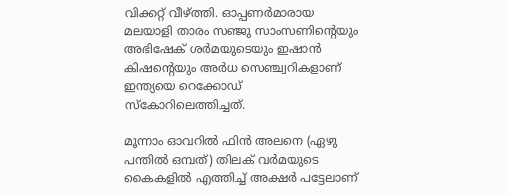വിക്കറ്റ് വീഴ്ത്തി. ഓപ്പണർമാരായ മലയാളി താരം സഞ്ജു സാംസണിന്‍റെയും അഭിഷേക് ശർമയുടെയും ഇഷാൻ കിഷന്‍റെയും അർധ സെഞ്ച്വറികളാണ് ഇന്ത്യയെ റെക്കോഡ് സ്കോറിലെത്തിച്ചത്.

മൂന്നാം ഓവറിൽ ഫിൻ അലനെ (ഏഴു പന്തിൽ ഒമ്പത്) തിലക് വർമയുടെ കൈകളിൽ എത്തിച്ച് അക്ഷർ പട്ടേലാണ്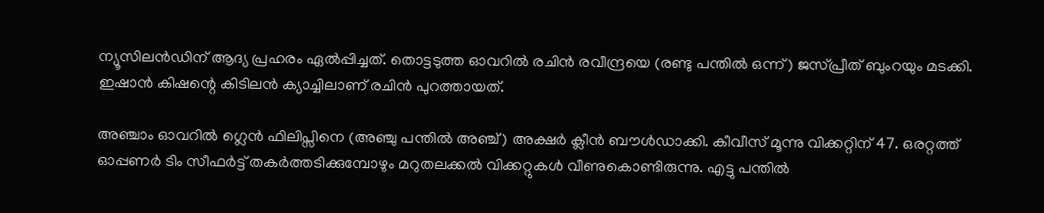ന്യൂസിലൻഡിന് ആദ്യ പ്രഹരം ഏൽപ്പിച്ചത്. തൊട്ടടുത്ത ഓവറിൽ രചിൻ രവീന്ദ്രയെ (രണ്ടു പന്തിൽ ഒന്ന്) ജസ്പ്രീത് ബുംറയും മടക്കി. ഇഷാൻ കിഷന്റെ കിടിലൻ ക്യാച്ചിലാണ് രചിൻ പുറത്തായത്.

അഞ്ചാം ഓവറിൽ ഗ്ലെൻ ഫിലിപ്സിനെ (അഞ്ചു പന്തിൽ അഞ്ച്) അക്ഷർ ക്ലീൻ ബൗൾഡാക്കി. കീവീസ് മൂന്നു വിക്കറ്റിന് 47. ഒരറ്റത്ത് ഓപ്പണർ ടിം സീഫർട്ട് തകർത്തടിക്കുമ്പോഴും മറുതലക്കൽ വിക്കറ്റുകൾ വീണുകൊണ്ടിരുന്നു. എട്ടു പന്തിൽ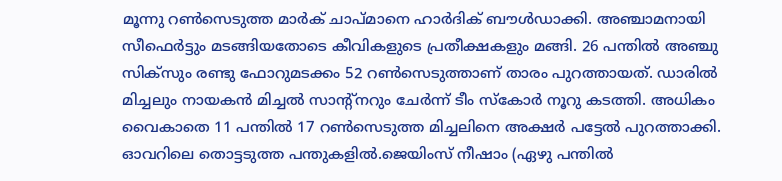മൂന്നു റൺസെടുത്ത മാർക് ചാപ്മാനെ ഹാർദിക് ബൗൾഡാക്കി. അഞ്ചാമനായി സീഫെർട്ടും മടങ്ങിയതോടെ കീവികളുടെ പ്രതീക്ഷകളും മങ്ങി. 26 പന്തിൽ അഞ്ചു സിക്സും രണ്ടു ഫോറുമടക്കം 52 റൺസെടുത്താണ് താരം പുറത്തായത്. ഡാരിൽ മിച്ചലും നായകൻ മിച്ചൽ സാന്‍റ്നറും ചേർന്ന് ടീം സ്കോർ നൂറു കടത്തി. അധികം വൈകാതെ 11 പന്തിൽ 17 റൺസെടുത്ത മിച്ചലിനെ അക്ഷർ പട്ടേൽ പുറത്താക്കി. ഓവറിലെ തൊട്ടടുത്ത പന്തുകളിൽ.ജെയിംസ് നീഷാം (ഏഴു പന്തിൽ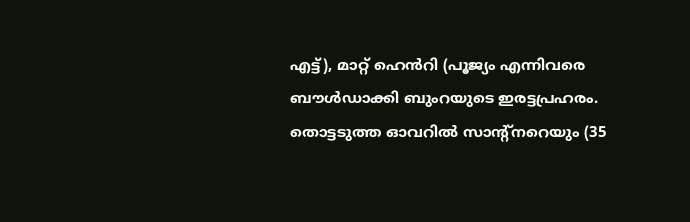എട്ട്), മാറ്റ് ഹെൻറി (പൂജ്യം എന്നിവരെ ബൗൾഡാക്കി ബുംറയുടെ ഇരട്ടപ്രഹരം. തൊട്ടടുത്ത ഓവറിൽ സാന്‍റ്നറെയും (35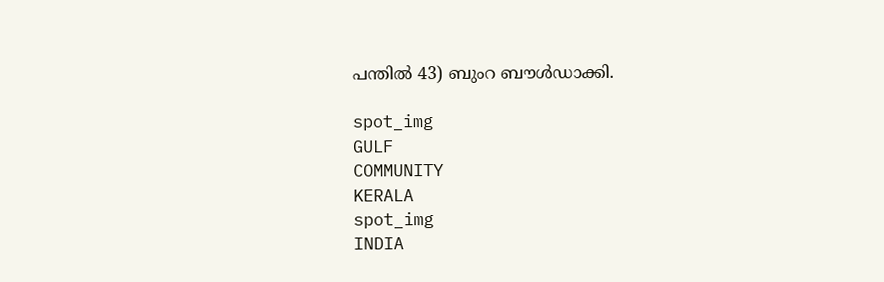പന്തിൽ 43) ബുംറ ബൗൾഡാക്കി.

spot_img
GULF
COMMUNITY
KERALA
spot_img
INDIA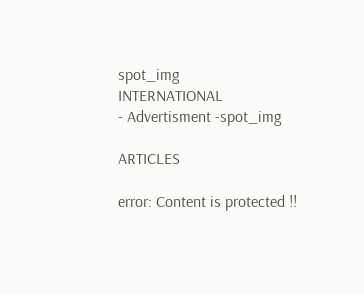spot_img
INTERNATIONAL
- Advertisment -spot_img

ARTICLES

error: Content is protected !!